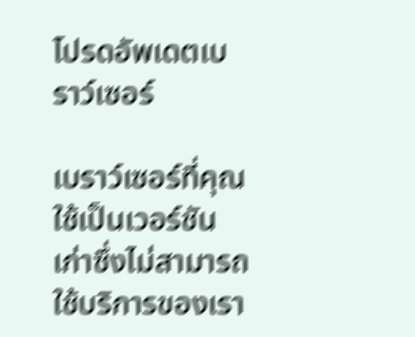โปรดอัพเดตเบราว์เซอร์

เบราว์เซอร์ที่คุณใช้เป็นเวอร์ชันเก่าซึ่งไม่สามารถใช้บริการของเรา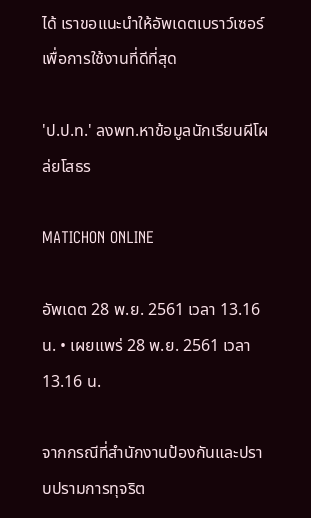ได้ เราขอแนะนำให้อัพเดตเบราว์เซอร์เพื่อการใช้งานที่ดีที่สุด

'ป.ป.ท.' ลงพท.หาข้อมูลนักเรียนผีโผล่ยโสธร

MATICHON ONLINE

อัพเดต 28 พ.ย. 2561 เวลา 13.16 น. • เผยแพร่ 28 พ.ย. 2561 เวลา 13.16 น.

จากกรณีที่สำนักงานป้องกันและปราบปรามการทุจริต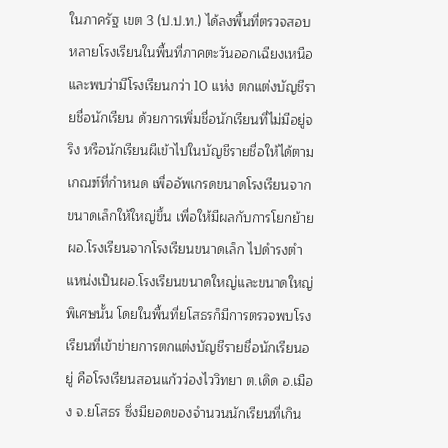ในภาครัฐ เขต 3 (ป.ป.ท.) ได้ลงพื้นที่ตรวจสอบหลายโรงเรียนในพื้นที่ภาคตะวันออกเฉียงเหนือ และพบว่ามีโรงเรียนกว่า 10 แห่ง ตกแต่งบัญชีรายชื่อนักเรียน ด้วยการเพิ่มชื่อนักเรียนที่ไม่มีอยู่จริง หรือนักเรียนผีเข้าไปในบัญชีรายชื่อให้ได้ตามเกณฑ์ที่กำหนด เพื่ออัพเกรดขนาดโรงเรียนจากขนาดเล็กให้ใหญ่ขึ้น เพื่อให้มีผลกับการโยกย้ายผอ.โรงเรียนจากโรงเรียนขนาดเล็ก ไปดำรงตำแหน่งเป็นผอ.โรงเรียนขนาดใหญ่และขนาดใหญ่พิเศษนั้น โดยในพื้นที่ยโสธรก็มีการตรวจพบโรงเรียนที่เข้าข่ายการตกแต่งบัญชีรายชื่อนักเรียนอยู่ คือโรงเรียนสอนแก้วว่องไววิทยา ต.เดิด อ.เมือง จ.ยโสธร ซึ่งมียอดของจำนวนนักเรียนที่เกิน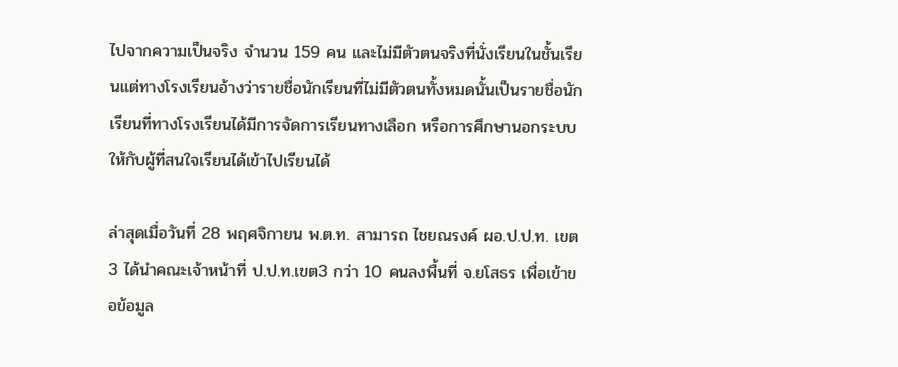ไปจากความเป็นจริง จำนวน 159 คน และไม่มีตัวตนจริงที่นั่งเรียนในชั้นเรียนแต่ทางโรงเรียนอ้างว่ารายชื่อนักเรียนที่ไม่มีตัวตนทั้งหมดนั้นเป็นรายชื่อนักเรียนที่ทางโรงเรียนได้มีการจัดการเรียนทางเลือก หรือการศึกษานอกระบบ ให้กับผู้ที่สนใจเรียนได้เข้าไปเรียนได้

ล่าสุดเมื่อวันที่ 28 พฤศจิกายน พ.ต.ท. สามารถ ไชยณรงค์ ผอ.ป.ป.ท. เขต 3 ได้นำคณะเจ้าหน้าที่ ป.ป.ท.เขต3 กว่า 10 คนลงพื้นที่ จ.ยโสธร เพื่อเข้าขอข้อมูล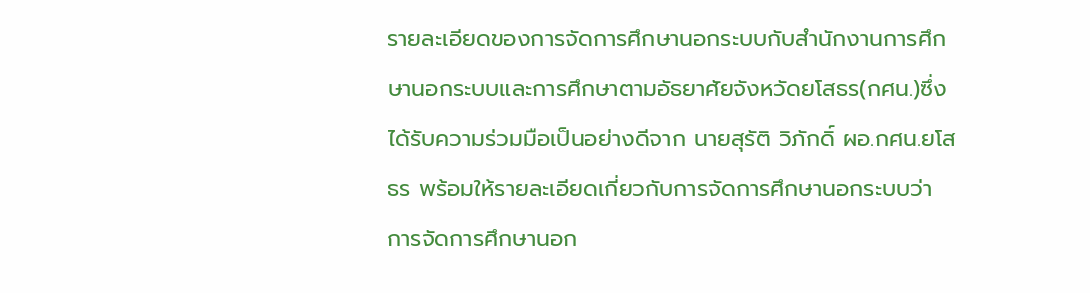รายละเอียดของการจัดการศึกษานอกระบบกับสำนักงานการศึกษานอกระบบและการศึกษาตามอัธยาศัยจังหวัดยโสธร(กศน.)ซึ่งได้รับความร่วมมือเป็นอย่างดีจาก นายสุรัติ วิภักดิ์ ผอ.กศน.ยโสธร พร้อมให้รายละเอียดเกี่ยวกับการจัดการศึกษานอกระบบว่า การจัดการศึกษานอก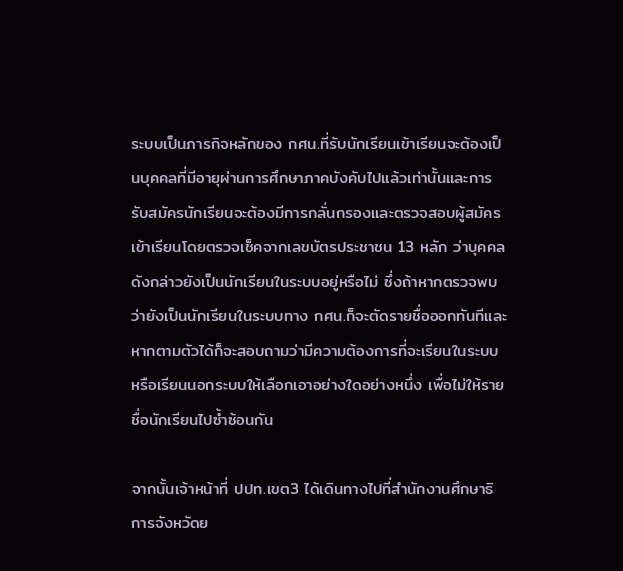ระบบเป็นภารกิจหลักของ กศน.ที่รับนักเรียนเข้าเรียนจะต้องเป็นบุคคลที่มีอายุผ่านการศึกษาภาคบังคับไปแล้วเท่านั้นและการรับสมัครนักเรียนจะต้องมีการกลั่นกรองและตรวจสอบผู้สมัครเข้าเรียนโดยตรวจเช็คจากเลขบัตรประชาชน 13 หลัก ว่าบุคคลดังกล่าวยังเป็นนักเรียนในระบบอยู่หรือไม่ ซึ่งถ้าหากตรวจพบว่ายังเป็นนักเรียนในระบบทาง กศน.ก็จะตัดรายชื่อออกทันทีและหากตามตัวได้ก็จะสอบถามว่ามีความต้องการที่จะเรียนในระบบหรือเรียนนอกระบบให้เลือกเอาอย่างใดอย่างหนึ่ง เพื่อไม่ให้รายชื่อนักเรียนไปซ้ำซ้อนกัน

จากนั้นเจ้าหน้าที่ ปปท.เขต3 ได้เดินทางไปที่สำนักงานศึกษาธิการจังหวัดย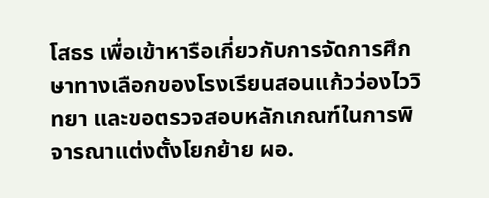โสธร เพื่อเข้าหารือเกี่ยวกับการจัดการศึกษาทางเลือกของโรงเรียนสอนแก้วว่องไววิทยา และขอตรวจสอบหลักเกณฑ์ในการพิจารณาแต่งตั้งโยกย้าย ผอ.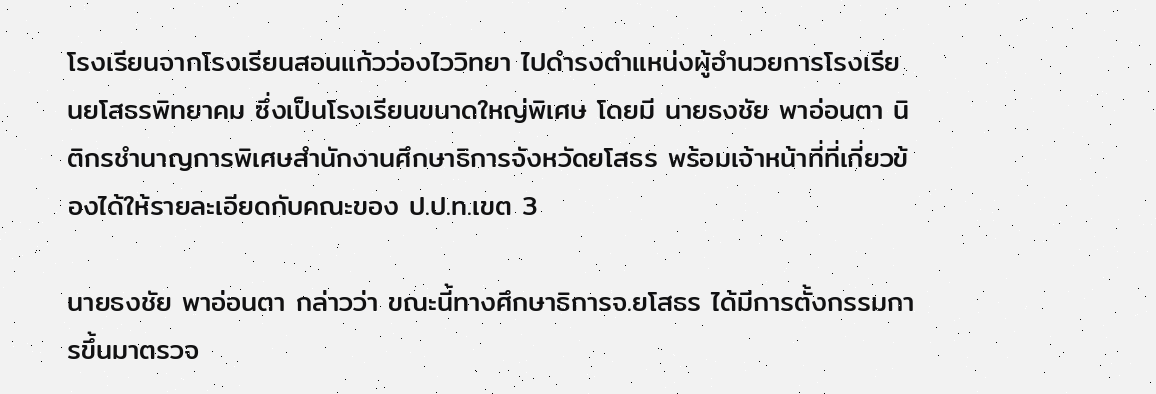โรงเรียนจากโรงเรียนสอนแก้วว่องไววิทยา ไปดำรงตำแหน่งผู้อำนวยการโรงเรียนยโสธรพิทยาคม ซึ่งเป็นโรงเรียนขนาดใหญ่พิเศษ โดยมี นายธงชัย พาอ่อนตา นิติกรชำนาญการพิเศษสำนักงานศึกษาธิการจังหวัดยโสธร พร้อมเจ้าหน้าที่ที่เกี่ยวข้องได้ให้รายละเอียดกับคณะของ ป.ป.ท.เขต 3

นายธงชัย พาอ่อนตา กล่าวว่า ขณะนี้ทางศึกษาธิการจ.ยโสธร ได้มีการตั้งกรรมการขึ้นมาตรวจ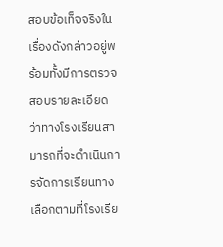สอบข้อเท็จจริงในเรื่องดังกล่าวอยู่พร้อมทั้งมีการตรวจสอบรายละเอียดว่าทางโรงเรียนสามารถที่จะดำเนินการจัดการเรียนทางเลือกตามที่โรงเรีย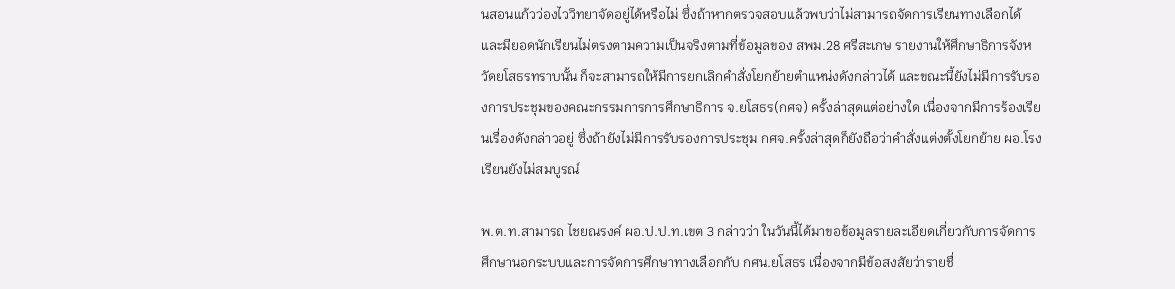นสอนแก้วว่องไววิทยาจัดอยู่ได้หรือไม่ ซึ่งถ้าหากตรวจสอบแล้วพบว่าไม่สามารถจัดการเรียนทางเลือกได้และมียอดนักเรียนไม่ตรงตามความเป็นจริงตามที่ข้อมูลของ สพม.28 ศรีสะเกษ รายงานให้ศึกษาธิการจังหวัดยโสธรทราบนั้น ก็จะสามารถให้มีการยกเลิกคำสั่งโยกย้ายตำแหน่งดังกล่าวได้ และขณะนี้ยังไม่มีการรับรองการประชุมของคณะกรรมการการศึกษาธิการ จ.ยโสธร(กศจ) ครั้งล่าสุดแต่อย่างใด เนื่องจากมีการร้องเรียนเรื่องดังกล่าวอยู่ ซึ่งถ้ายังไม่มีการรับรองการประชุม กศจ.ครั้งล่าสุดก็ยังถือว่าคำสั่งแต่งตั้งโยกย้าย ผอ.โรงเรียนยังไม่สมบูรณ์

พ.ต.ท.สามารถ ไชยณรงค์ ผอ.ป.ป.ท.เขต 3 กล่าวว่า ในวันนี้ได้มาขอข้อมูลรายละเอียดเกี่ยวกับการจัดการศึกษานอกระบบและการจัดการศึกษาทางเลือกกับ กศน.ยโสธร เนื่องจากมีข้อสงสัยว่ารายชื่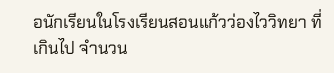อนักเรียนในโรงเรียนสอนแก้วว่องไววิทยา ที่เกินไป จำนวน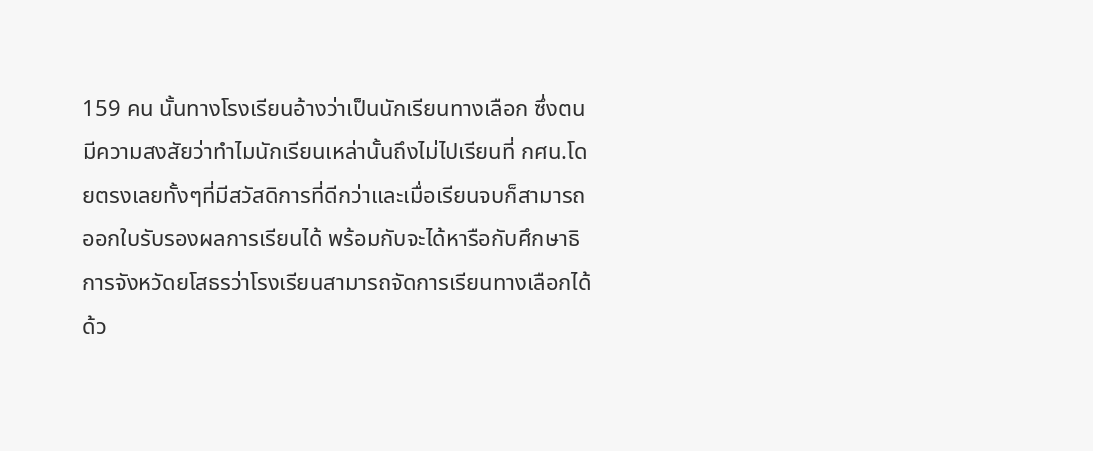159 คน นั้นทางโรงเรียนอ้างว่าเป็นนักเรียนทางเลือก ซึ่งตนมีความสงสัยว่าทำไมนักเรียนเหล่านั้นถึงไม่ไปเรียนที่ กศน.โดยตรงเลยทั้งๆที่มีสวัสดิการที่ดีกว่าและเมื่อเรียนจบก็สามารถออกใบรับรองผลการเรียนได้ พร้อมกับจะได้หารือกับศึกษาธิการจังหวัดยโสธรว่าโรงเรียนสามารถจัดการเรียนทางเลือกได้ด้ว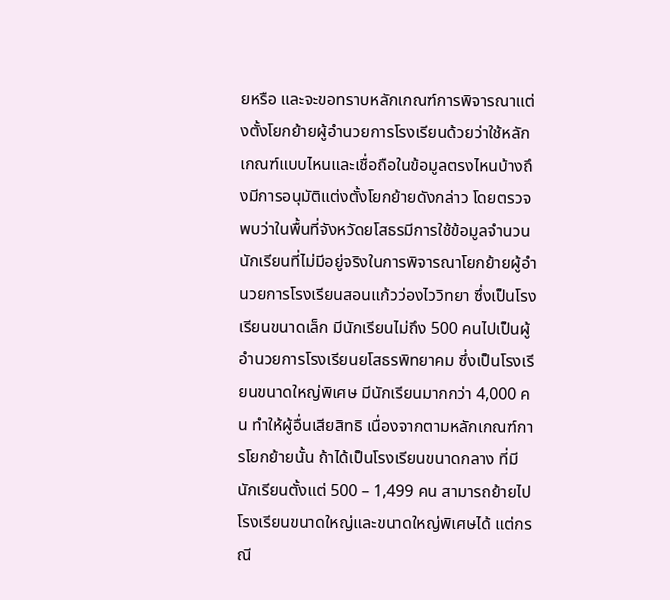ยหรือ และจะขอทราบหลักเกณฑ์การพิจารณาแต่งตั้งโยกย้ายผู้อำนวยการโรงเรียนด้วยว่าใช้หลักเกณฑ์แบบไหนและเชื่อถือในข้อมูลตรงไหนบ้างถึงมีการอนุมัติแต่งตั้งโยกย้ายดังกล่าว โดยตรวจพบว่าในพื้นที่จังหวัดยโสธรมีการใช้ข้อมูลจำนวนนักเรียนที่ไม่มีอยู่จริงในการพิจารณาโยกย้ายผู้อำนวยการโรงเรียนสอนแก้วว่องไววิทยา ซึ่งเป็นโรงเรียนขนาดเล็ก มีนักเรียนไม่ถึง 500 คนไปเป็นผู้อำนวยการโรงเรียนยโสธรพิทยาคม ซึ่งเป็นโรงเรียนขนาดใหญ่พิเศษ มีนักเรียนมากกว่า 4,000 คน ทำให้ผู้อื่นเสียสิทธิ เนื่องจากตามหลักเกณฑ์การโยกย้ายนั้น ถ้าได้เป็นโรงเรียนขนาดกลาง ที่มีนักเรียนตั้งแต่ 500 – 1,499 คน สามารถย้ายไปโรงเรียนขนาดใหญ่และขนาดใหญ่พิเศษได้ แต่กรณี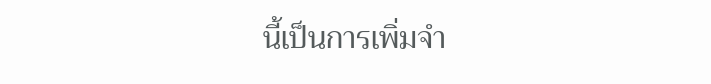นี้เป็นการเพิ่มจำ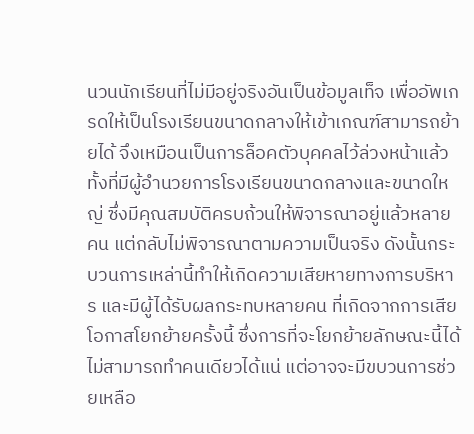นวนนักเรียนที่ไม่มีอยู่จริงอันเป็นข้อมูลเท็จ เพื่ออัพเกรดให้เป็นโรงเรียนขนาดกลางให้เข้าเกณฑ์สามารถย้ายได้ จึงเหมือนเป็นการล็อคตัวบุคคลไว้ล่วงหน้าแล้ว ทั้งที่มีผู้อำนวยการโรงเรียนขนาดกลางและขนาดใหญ่ ซึ่งมีคุณสมบัติครบถ้วนให้พิจารณาอยู่แล้วหลายคน แต่กลับไม่พิจารณาตามความเป็นจริง ดังนั้นกระบวนการเหล่านี้ทำให้เกิดความเสียหายทางการบริหาร และมีผู้ได้รับผลกระทบหลายคน ที่เกิดจากการเสียโอกาสโยกย้ายครั้งนี้ ซึ่งการที่จะโยกย้ายลักษณะนี้ได้ไม่สามารถทำคนเดียวได้แน่ แต่อาจจะมีขบวนการช่วยเหลือ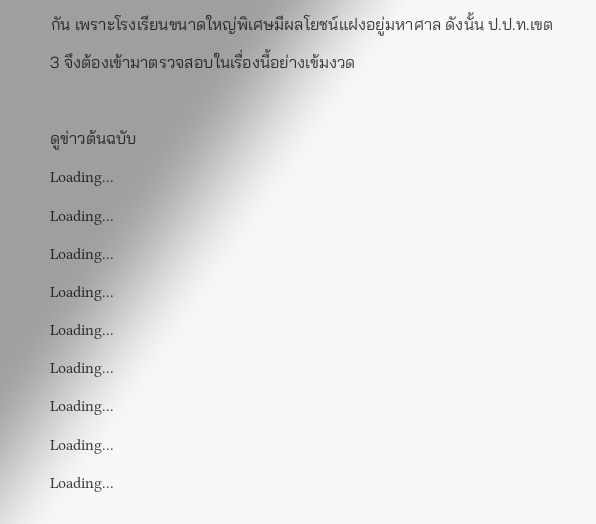กัน เพราะโรงเรียนขนาดใหญ่พิเศษมีผลโยชน์แฝงอยู่มหาศาล ดังนั้น ป.ป.ท.เขต3 จึงต้องเข้ามาตรวจสอบในเรื่องนี้อย่างเข้มงวด

ดูข่าวต้นฉบับ
Loading...
Loading...
Loading...
Loading...
Loading...
Loading...
Loading...
Loading...
Loading...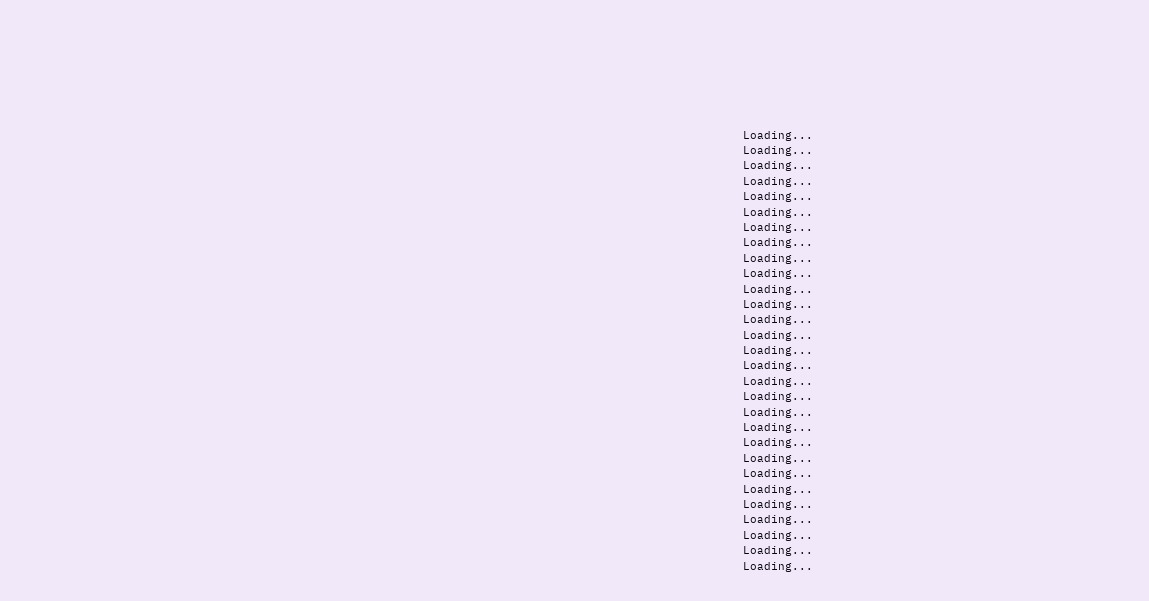Loading...
Loading...
Loading...
Loading...
Loading...
Loading...
Loading...
Loading...
Loading...
Loading...
Loading...
Loading...
Loading...
Loading...
Loading...
Loading...
Loading...
Loading...
Loading...
Loading...
Loading...
Loading...
Loading...
Loading...
Loading...
Loading...
Loading...
Loading...
Loading...